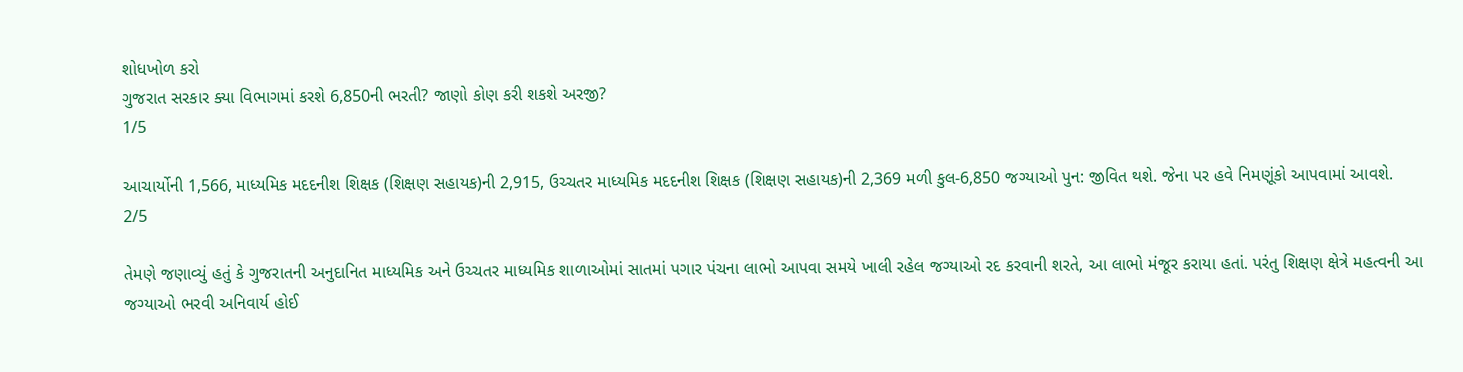શોધખોળ કરો
ગુજરાત સરકાર ક્યા વિભાગમાં કરશે 6,850ની ભરતી? જાણો કોણ કરી શકશે અરજી?
1/5

આચાર્યોની 1,566, માધ્યમિક મદદનીશ શિક્ષક (શિક્ષણ સહાયક)ની 2,915, ઉચ્ચતર માધ્યમિક મદદનીશ શિક્ષક (શિક્ષણ સહાયક)ની 2,369 મળી કુલ-6,850 જગ્યાઓ પુન: જીવિત થશે. જેના પર હવે નિમણૂંકો આપવામાં આવશે.
2/5

તેમણે જણાવ્યું હતું કે ગુજરાતની અનુદાનિત માધ્યમિક અને ઉચ્ચતર માધ્યમિક શાળાઓમાં સાતમાં પગાર પંચના લાભો આપવા સમયે ખાલી રહેલ જગ્યાઓ રદ કરવાની શરતે, આ લાભો મંજૂર કરાયા હતાં. પરંતુ શિક્ષણ ક્ષેત્રે મહત્વની આ જગ્યાઓ ભરવી અનિવાર્ય હોઈ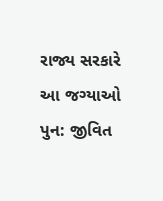રાજ્ય સરકારે આ જગ્યાઓ પુન: જીવિત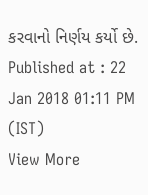કરવાનો નિર્ણય કર્યો છે.
Published at : 22 Jan 2018 01:11 PM (IST)
View More